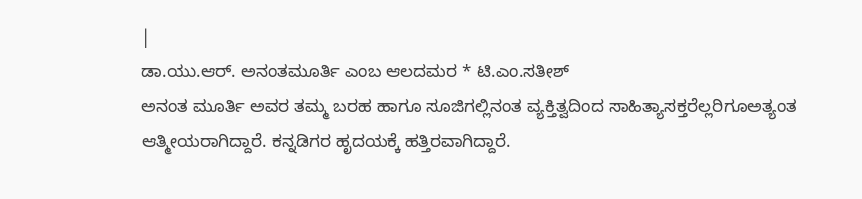|
ಡಾ.ಯು.ಆರ್. ಅನಂತಮೂರ್ತಿ ಎಂಬ ಆಲದಮರ * ಟಿ.ಎಂ.ಸತೀಶ್
ಅನಂತ ಮೂರ್ತಿ ಅವರ ತಮ್ಮ ಬರಹ ಹಾಗೂ ಸೂಜಿಗಲ್ಲಿನಂತ ವ್ಯಕ್ತಿತ್ವದಿಂದ ಸಾಹಿತ್ಯಾಸಕ್ತರೆಲ್ಲರಿಗೂಅತ್ಯಂತ ಆತ್ಮೀಯರಾಗಿದ್ದಾರೆ. ಕನ್ನಡಿಗರ ಹೃದಯಕ್ಕೆ ಹತ್ತಿರವಾಗಿದ್ದಾರೆ.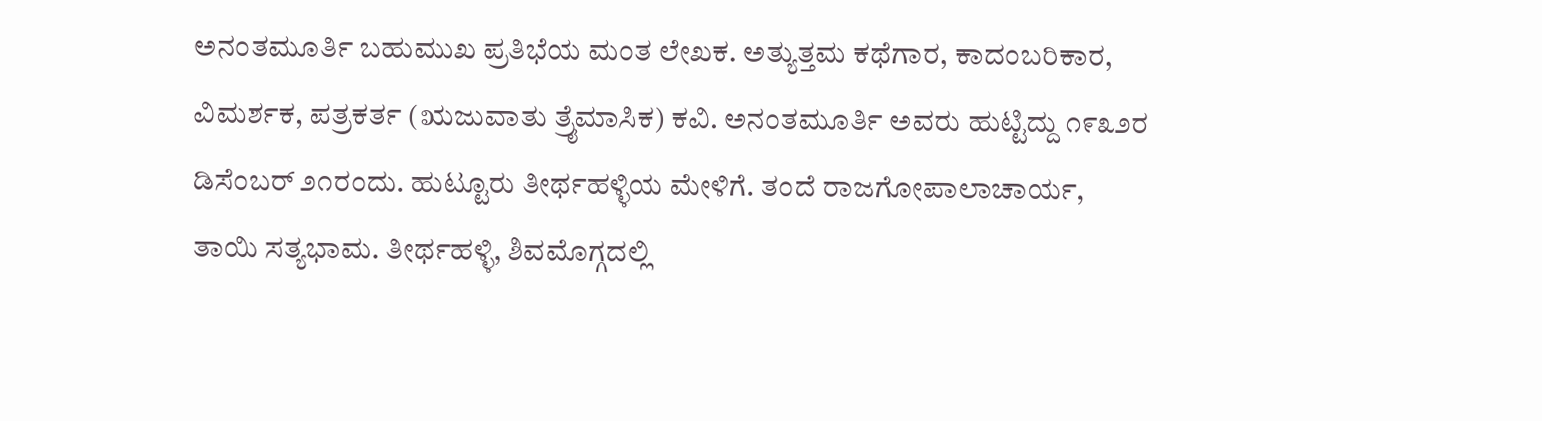ಅನಂತಮೂರ್ತಿ ಬಹುಮುಖ ಪ್ರತಿಭೆಯ ಮಂತ ಲೇಖಕ. ಅತ್ಯುತ್ತಮ ಕಥೆಗಾರ, ಕಾದಂಬರಿಕಾರ, ವಿಮರ್ಶಕ, ಪತ್ರಕರ್ತ (ಋಜುವಾತು ತ್ರೈಮಾಸಿಕ) ಕವಿ. ಅನಂತಮೂರ್ತಿ ಅವರು ಹುಟ್ಟಿದ್ದು ೧೯೩೨ರ ಡಿಸೆಂಬರ್ ೨೧ರಂದು. ಹುಟ್ಟೂರು ತೀರ್ಥಹಳ್ಳಿಯ ಮೇಳಿಗೆ. ತಂದೆ ರಾಜಗೋಪಾಲಾಚಾರ್ಯ, ತಾಯಿ ಸತ್ಯಭಾಮ. ತೀರ್ಥಹಳ್ಳಿ, ಶಿವಮೊಗ್ಗದಲ್ಲಿ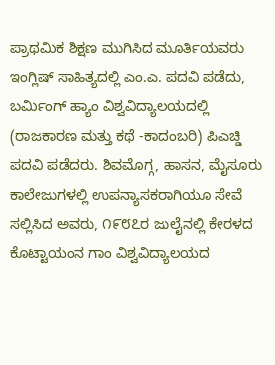ಪ್ರಾಥಮಿಕ ಶಿಕ್ಷಣ ಮುಗಿಸಿದ ಮೂರ್ತಿಯವರು ಇಂಗ್ಲಿಷ್ ಸಾಹಿತ್ಯದಲ್ಲಿ ಎಂ.ಎ. ಪದವಿ ಪಡೆದು, ಬರ್ಮಿಂಗ್ ಹ್ಯಾಂ ವಿಶ್ವವಿದ್ಯಾಲಯದಲ್ಲಿ (ರಾಜಕಾರಣ ಮತ್ತು ಕಥೆ -ಕಾದಂಬರಿ) ಪಿಎಚ್ಡಿ ಪದವಿ ಪಡೆದರು. ಶಿವಮೊಗ್ಗ, ಹಾಸನ, ಮೈಸೂರು ಕಾಲೇಜುಗಳಲ್ಲಿ ಉಪನ್ಯಾಸಕರಾಗಿಯೂ ಸೇವೆ ಸಲ್ಲಿಸಿದ ಅವರು, ೧೯೮೭ರ ಜುಲೈನಲ್ಲಿ ಕೇರಳದ ಕೊಟ್ಟಾಯಂನ ಗಾಂ ವಿಶ್ವವಿದ್ಯಾಲಯದ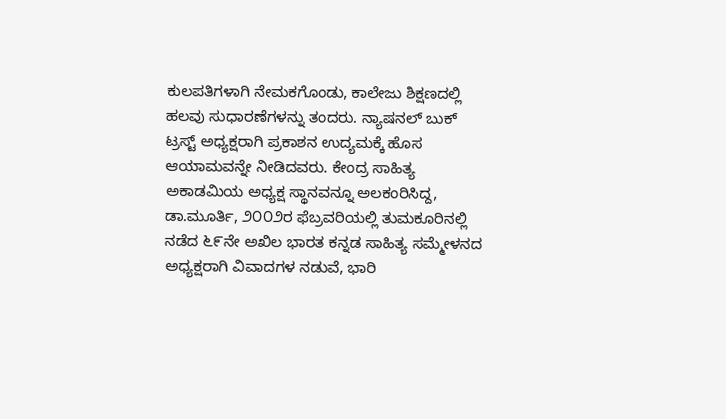ಕುಲಪತಿಗಳಾಗಿ ನೇಮಕಗೊಂಡು, ಕಾಲೇಜು ಶಿಕ್ಷಣದಲ್ಲಿ ಹಲವು ಸುಧಾರಣೆಗಳನ್ನು ತಂದರು. ನ್ಯಾಷನಲ್ ಬುಕ್ ಟ್ರಸ್ಟ್ ಅಧ್ಯಕ್ಷರಾಗಿ ಪ್ರಕಾಶನ ಉದ್ಯಮಕ್ಕೆ ಹೊಸ ಆಯಾಮವನ್ನೇ ನೀಡಿದವರು. ಕೇಂದ್ರ ಸಾಹಿತ್ಯ ಅಕಾಡಮಿಯ ಅಧ್ಯಕ್ಷ ಸ್ಥಾನವನ್ನೂ ಅಲಕಂರಿಸಿದ್ದ, ಡಾ.ಮೂರ್ತಿ, ೨೦೦೨ರ ಫೆಬ್ರವರಿಯಲ್ಲಿ ತುಮಕೂರಿನಲ್ಲಿ ನಡೆದ ೬೯ನೇ ಅಖಿಲ ಭಾರತ ಕನ್ನಡ ಸಾಹಿತ್ಯ ಸಮ್ಮೇಳನದ ಅಧ್ಯಕ್ಷರಾಗಿ ವಿವಾದಗಳ ನಡುವೆ, ಭಾರಿ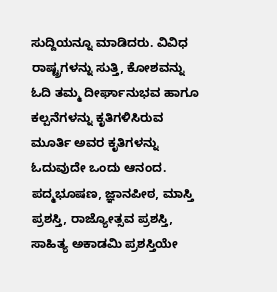ಸುದ್ದಿಯನ್ನೂ ಮಾಡಿದರು. ವಿವಿಧ ರಾಷ್ಟ್ರಗಳನ್ನು ಸುತ್ತಿ, ಕೋಶವನ್ನು ಓದಿ ತಮ್ಮ ದೀರ್ಘಾನುಭವ ಹಾಗೂ ಕಲ್ಪನೆಗಳನ್ನು ಕೃತಿಗಳಿಸಿರುವ ಮೂರ್ತಿ ಅವರ ಕೃತಿಗಳನ್ನು ಓದುವುದೇ ಒಂದು ಆನಂದ. ಪದ್ಮಭೂಷಣ, ಜ್ಞಾನಪೀಠ, ಮಾಸ್ತಿ ಪ್ರಶಸ್ತಿ, ರಾಜ್ಯೋತ್ಸವ ಪ್ರಶಸ್ತಿ, ಸಾಹಿತ್ಯ ಅಕಾಡಮಿ ಪ್ರಶಸ್ತಿಯೇ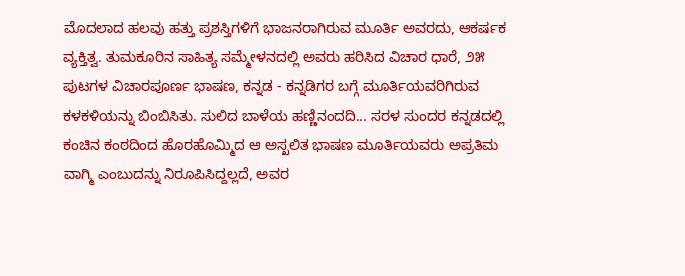ಮೊದಲಾದ ಹಲವು ಹತ್ತು ಪ್ರಶಸ್ತಿಗಳಿಗೆ ಭಾಜನರಾಗಿರುವ ಮೂರ್ತಿ ಅವರದು, ಆಕರ್ಷಕ ವ್ಯಕ್ತಿತ್ವ. ತುಮಕೂರಿನ ಸಾಹಿತ್ಯ ಸಮ್ಮೇಳನದಲ್ಲಿ ಅವರು ಹರಿಸಿದ ವಿಚಾರ ಧಾರೆ, ೨೫ ಪುಟಗಳ ವಿಚಾರಪೂರ್ಣ ಭಾಷಣ, ಕನ್ನಡ - ಕನ್ನಡಿಗರ ಬಗ್ಗೆ ಮೂರ್ತಿಯವರಿಗಿರುವ ಕಳಕಳಿಯನ್ನು ಬಿಂಬಿಸಿತು. ಸುಲಿದ ಬಾಳೆಯ ಹಣ್ಣಿನಂದದಿ... ಸರಳ ಸುಂದರ ಕನ್ನಡದಲ್ಲಿ ಕಂಚಿನ ಕಂಠದಿಂದ ಹೊರಹೊಮ್ಮಿದ ಆ ಅಸ್ಖಲಿತ ಭಾಷಣ ಮೂರ್ತಿಯವರು ಅಪ್ರತಿಮ ವಾಗ್ಮಿ ಎಂಬುದನ್ನು ನಿರೂಪಿಸಿದ್ದಲ್ಲದೆ, ಅವರ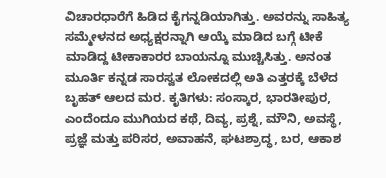ವಿಚಾರಧಾರೆಗೆ ಹಿಡಿದ ಕೈಗನ್ನಡಿಯಾಗಿತ್ತು. ಅವರನ್ನು ಸಾಹಿತ್ಯ ಸಮ್ಮೇಳನದ ಅಧ್ಯಕ್ಷರನ್ನಾಗಿ ಆಯ್ಕೆ ಮಾಡಿದ ಬಗ್ಗೆ ಟೀಕೆ ಮಾಡಿದ್ದ ಟೀಕಾಕಾರರ ಬಾಯನ್ನೂ ಮುಚ್ಚಿಸಿತ್ತು. ಅನಂತ ಮೂರ್ತಿ ಕನ್ನಡ ಸಾರಸ್ವತ ಲೋಕದಲ್ಲಿ ಅತಿ ಎತ್ತರಕ್ಕೆ ಬೆಳೆದ ಬೃಹತ್ ಆಲದ ಮರ. ಕೃತಿಗಳು: ಸಂಸ್ಕಾರ, ಭಾರತೀಪುರ, ಎಂದೆಂದೂ ಮುಗಿಯದ ಕಥೆ, ದಿವ್ಯ, ಪ್ರಶ್ನೆ, ಮೌನಿ, ಅವಸ್ಥೆ, ಪ್ರಜ್ಞೆ ಮತ್ತು ಪರಿಸರ, ಅವಾಹನೆ, ಘಟಶ್ರಾದ್ಧ, ಬರ, ಆಕಾಶ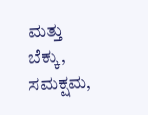ಮತ್ತು ಬೆಕ್ಕು, ಸಮಕ್ಷಮ,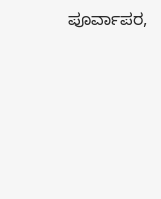ಪೂರ್ವಾಪರ,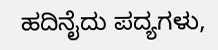ಹದಿನೈದು ಪದ್ಯಗಳು,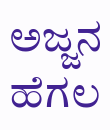ಅಜ್ಜನ ಹೆಗಲ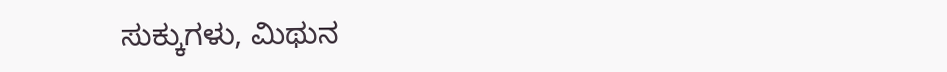ಸುಕ್ಕುಗಳು, ಮಿಥುನ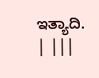ಇತ್ಯಾದಿ. | |||